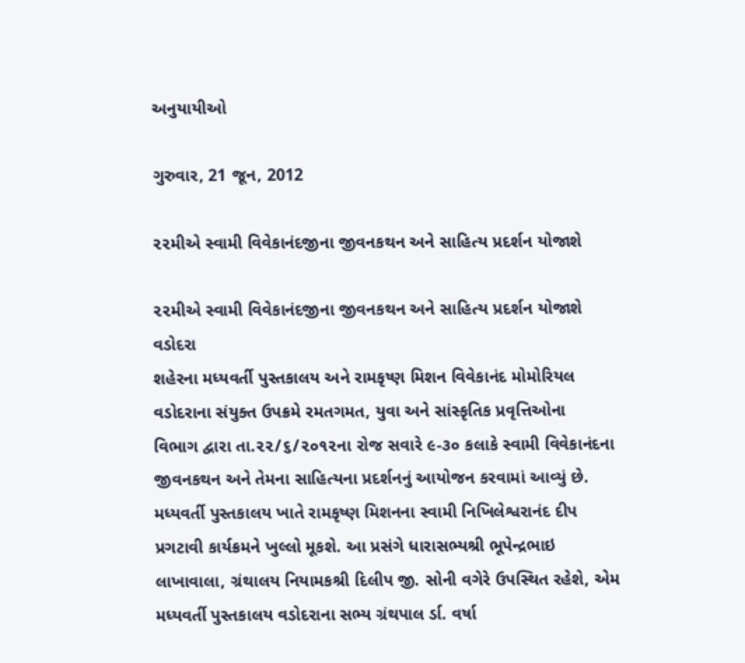અનુયાયીઓ

ગુરુવાર, 21 જૂન, 2012

૨૨મીએ સ્વામી વિવેકાનંદજીના જીવનકથન અને સાહિત્ય પ્રદર્શન યોજાશે

૨૨મીએ સ્વામી વિવેકાનંદજીના જીવનકથન અને સાહિત્ય પ્રદર્શન યોજાશે
વડોદરા
શહેરના મધ્યવર્તી પુસ્તકાલય અને રામકૃષ્ણ મિશન વિવેકાનંદ મોમોરિયલ
વડોદરાના સંયુક્ત ઉપક્રમે રમતગમત, યુવા અને સાંસ્કૃતિક પ્રવૃત્તિઓના
વિભાગ દ્વારા તા.૨૨/૬/૨૦૧૨ના રોજ સવારે ૯-૩૦ કલાકે સ્વામી વિવેકાનંદના
જીવનકથન અને તેમના સાહિત્યના પ્રદર્શનનું આયોજન કરવામાં આવ્યું છે.
મધ્યવર્તી પુસ્તકાલય ખાતે રામકૃષ્ણ મિશનના સ્વામી નિખિલેશ્વરાનંદ દીપ
પ્રગટાવી કાર્યક્રમને ખુલ્લો મૂકશે. આ પ્રસંગે ધારાસભ્યશ્રી ભૂપેન્દ્રભાઇ
લાખાવાલા, ગ્રંથાલય નિયામકશ્રી દિલીપ જી. સોની વગેરે ઉપસ્થિત રહેશે, એમ
મધ્યવર્તી પુસ્તકાલય વડોદરાના સભ્ય ગ્રંથપાલ ર્ડા. વર્ષા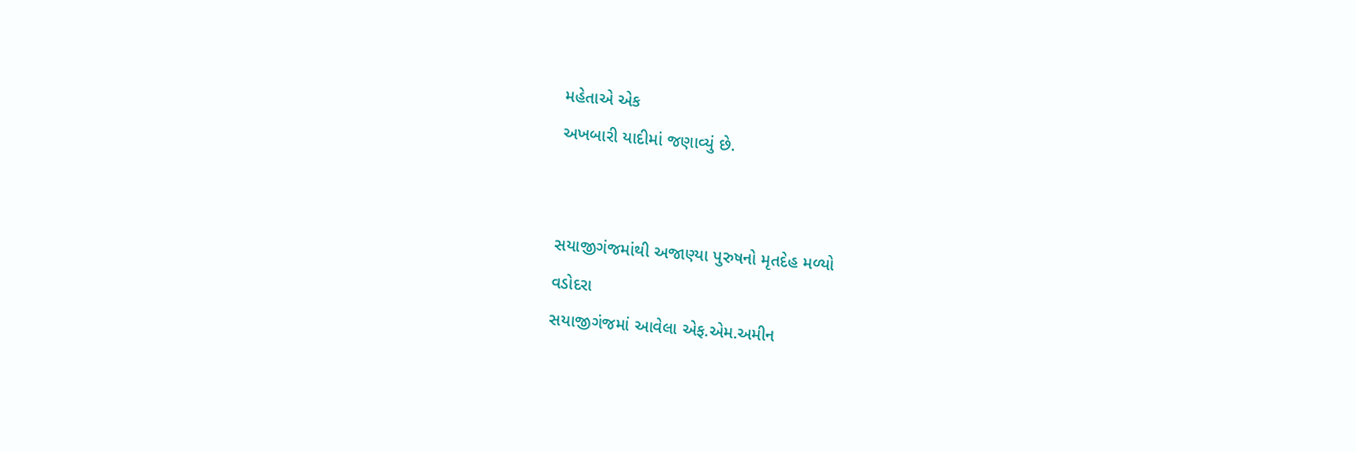મહેતાએ એક
અખબારી યાદીમાં જણાવ્યું છે.


સયાજીગંજમાંથી અજાણ્યા પુરુષનો મૃતદેહ મળ્યો
વડોદરા
સયાજીગંજમાં આવેલા એફ.એમ.અમીન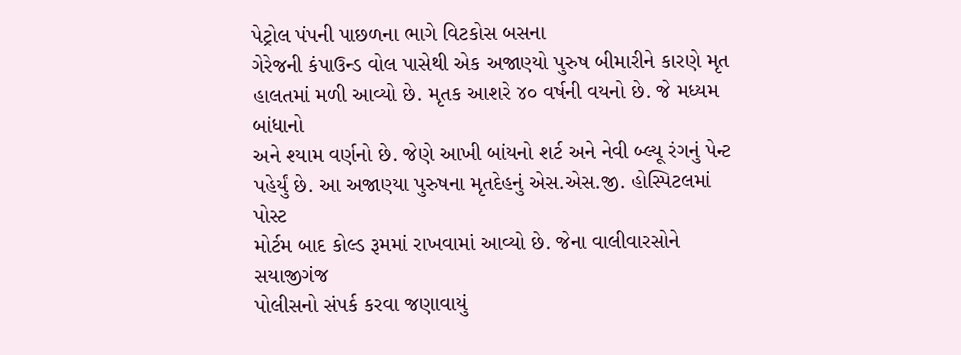પેટ્રોલ પંપની પાછળના ભાગે વિટકોસ બસના
ગેરેજની કંપાઉન્ડ વોલ પાસેથી એક અજાણ્યો પુરુષ બીમારીને કારણે મૃત
હાલતમાં મળી આવ્યો છે. મૃતક આશરે ૪૦ વર્ષની વયનો છે. જે મધ્યમ બાંધાનો
અને શ્યામ વર્ણનો છે. જેણે આખી બાંયનો શર્ટ અને નેવી બ્લ્યૂ રંગનું પેન્ટ
પહેર્યું છે. આ અજાણ્યા પુરુષના મૃતદેહનું એસ.એસ.જી. હોસ્પિટલમાં પોસ્ટ
મોર્ટમ બાદ કોલ્ડ રૂમમાં રાખવામાં આવ્યો છે. જેના વાલીવારસોને સયાજીગંજ
પોલીસનો સંપર્ક કરવા જણાવાયું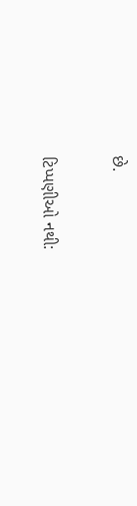છે.

ટિપ્પણીઓ નથી: